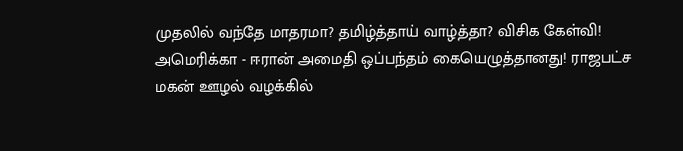முதலில் வந்தே மாதரமா? தமிழ்த்தாய் வாழ்த்தா? விசிக கேள்வி! அமெரிக்கா - ஈரான் அமைதி ஒப்பந்தம் கையெழுத்தானது! ராஜபட்ச மகன் ஊழல் வழக்கில்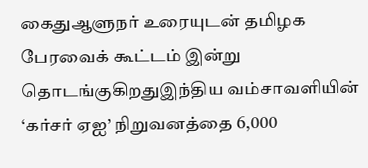கைதுஆளுநர் உரையுடன் தமிழக பேரவைக் கூட்டம் இன்று தொடங்குகிறதுஇந்திய வம்சாவளியின் ‘கர்சர் ஏஐ’ நிறுவனத்தை 6,000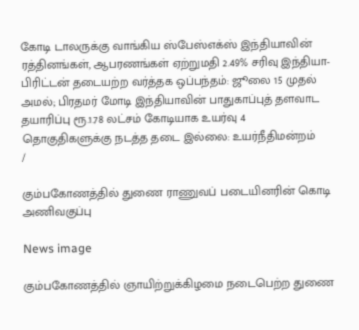கோடி டாலருக்கு வாங்கிய ஸ்பேஸ்எக்ஸ் இந்தியாவின் ரத்தினங்கள், ஆபரணங்கள் ஏற்றுமதி 2.49% சரிவு இந்தியா-பிரிட்டன் தடையற்ற வர்த்தக ஒப்பந்தம்: ஜூலை 15 முதல் அமல்; பிரதமர் மோடி இந்தியாவின் பாதுகாப்புத் தளவாட தயாரிப்பு ரூ.1.78 லட்சம் கோடியாக உயர்வு 4 தொகுதிகளுக்கு நடத்த தடை இல்லை: உயர்நீதிமன்றம்
/

கும்பகோணத்தில் துணை ராணுவப் படையினரின் கொடி அணிவகுப்பு

News image

கும்பகோணத்தில் ஞாயிற்றுக்கிழமை நடைபெற்ற துணை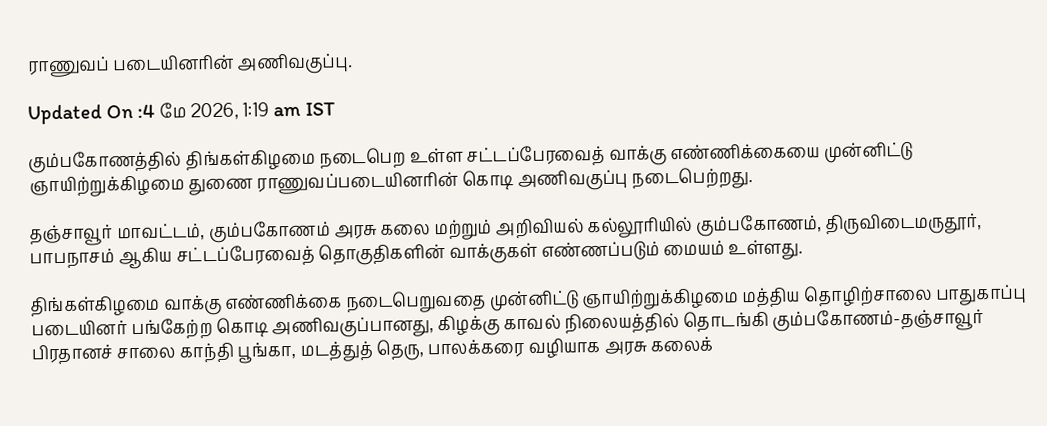ராணுவப் படையினரின் அணிவகுப்பு.

Updated On :4 மே 2026, 1:19 am IST

கும்பகோணத்தில் திங்கள்கிழமை நடைபெற உள்ள சட்டப்பேரவைத் வாக்கு எண்ணிக்கையை முன்னிட்டு ஞாயிற்றுக்கிழமை துணை ராணுவப்படையினரின் கொடி அணிவகுப்பு நடைபெற்றது.

தஞ்சாவூர் மாவட்டம், கும்பகோணம் அரசு கலை மற்றும் அறிவியல் கல்லூரியில் கும்பகோணம், திருவிடைமருதூர், பாபநாசம் ஆகிய சட்டப்பேரவைத் தொகுதிகளின் வாக்குகள் எண்ணப்படும் மையம் உள்ளது.

திங்கள்கிழமை வாக்கு எண்ணிக்கை நடைபெறுவதை முன்னிட்டு ஞாயிற்றுக்கிழமை மத்திய தொழிற்சாலை பாதுகாப்பு படையினர் பங்கேற்ற கொடி அணிவகுப்பானது, கிழக்கு காவல் நிலையத்தில் தொடங்கி கும்பகோணம்-தஞ்சாவூர் பிரதானச் சாலை காந்தி பூங்கா, மடத்துத் தெரு, பாலக்கரை வழியாக அரசு கலைக்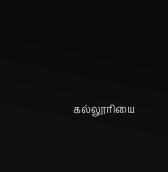கல்லூரியை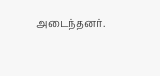அடைந்தனர்.